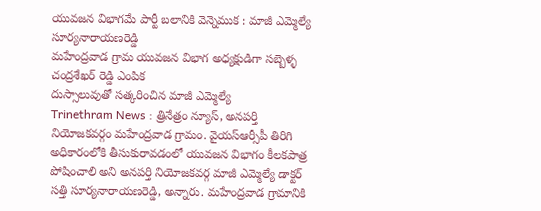యువజన విభాగమే పార్టీ బలానికి వెన్నెముక : మాజీ ఎమ్మెల్యే సూర్యనారాయణరెడ్డి
మహేంద్రవాడ గ్రామ యువజన విభాగ అధ్యక్షుడిగా సబ్బెళ్ళ చంద్రశేఖర్ రెడ్డి ఎంపిక
దుస్సాలువుతో సత్కరించిన మాజీ ఎమ్మెల్యే
Trinethram News : త్రినేత్రం న్యూస్, అనపర్తి నియోజకవర్గం మహేంద్రవాడ గ్రామం. వైయస్ఆర్సీపీ తిరిగి అధికారంలోకి తీసుకురావడంలో యువజన విభాగం కీలకపాత్ర పోషించాలి అని అనపర్తి నియోజకవర్గ మాజీ ఎమ్మెల్యే డాక్టర్ సత్తి సూర్యనారాయణరెడ్డి, అన్నారు. మహేంద్రవాడ గ్రామానికి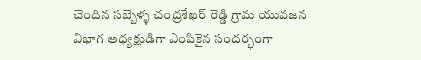చెందిన సబ్బెళ్ళ చంద్రశేఖర్ రెడ్డి గ్రామ యువజన విభాగ అధ్యక్షుడిగా ఎంపికైన సందర్భంగా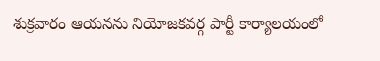శుక్రవారం ఆయనను నియోజకవర్గ పార్టీ కార్యాలయంలో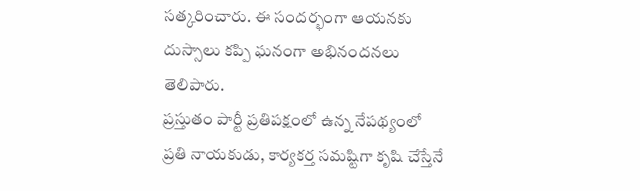సత్కరించారు. ఈ సందర్భంగా ఆయనకు దుస్సాలు కప్పి ఘనంగా అభినందనలు తెలిపారు.
ప్రస్తుతం పార్టీ ప్రతిపక్షంలో ఉన్న నేపథ్యంలో ప్రతి నాయకుడు, కార్యకర్త సమష్టిగా కృషి చేస్తేనే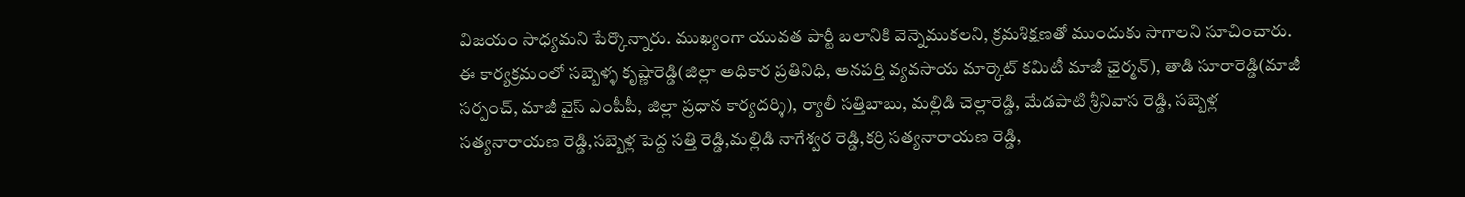విజయం సాధ్యమని పేర్కొన్నారు. ముఖ్యంగా యువత పార్టీ బలానికి వెన్నెముకలని, క్రమశిక్షణతో ముందుకు సాగాలని సూచించారు.
ఈ కార్యక్రమంలో సబ్బెళ్ళ కృష్ణారెడ్డి(జిల్లా అధికార ప్రతినిధి, అనపర్తి వ్యవసాయ మార్కెట్ కమిటీ మాజీ ఛైర్మన్), తాడి సూరారెడ్డి(మాజీ సర్పంచ్, మాజీ వైస్ ఎంపీపీ, జిల్లా ప్రధాన కార్యదర్శి), ర్యాలీ సత్తిబాబు, మల్లిడి చెల్లారెడ్డి, మేడపాటి శ్రీనివాస రెడ్డి, సబ్బెళ్ల సత్యనారాయణ రెడ్డి,సబ్బెళ్ల పెద్ద సత్తి రెడ్డి,మల్లిడి నాగేశ్వర రెడ్డి,కర్రి సత్యనారాయణ రెడ్డి,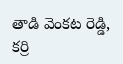తాడి వెంకట రెడ్డి, కర్రి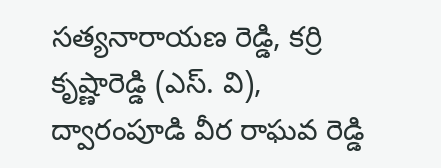సత్యనారాయణ రెడ్డి, కర్రి కృష్ణారెడ్డి (ఎస్. వి), ద్వారంపూడి వీర రాఘవ రెడ్డి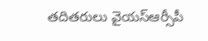తదితరులు వైయస్ఆర్సీపీ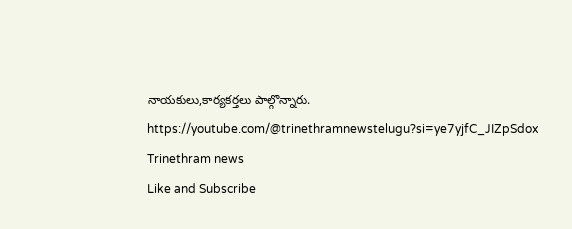నాయకులు,కార్యకర్తలు పాల్గొన్నారు.
https://youtube.com/@trinethramnewstelugu?si=ye7yjfC_JIZpSdox
Trinethram news
Like and Subscribe